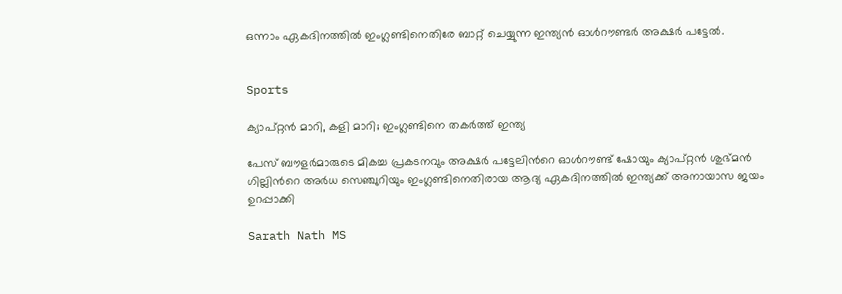ഒന്നാം ഏകദിനത്തിൽ ഇംഗ്ലണ്ടിനെതിരേ ബാറ്റ് ചെയ്യുന്ന ഇന്ത്യൻ ഓൾറൗണ്ടർ അക്ഷർ പട്ടേൽ.


Sports

ക്യാപ്റ്റൻ മാറി, കളി മാറി; ഇംഗ്ലണ്ടിനെ തകർത്ത് ഇന്ത്യ

പേസ് ബൗളർമാരുടെ മികച്ച പ്രകടനവും അക്ഷർ പട്ടേലിന്‍റെ ഓൾറൗണ്ട് ഷോയും ക്യാപ്റ്റന്‍ ശുഭ്മൻ ഗില്ലിന്‍റെ അർധ സെഞ്ചുറിയും ഇംഗ്ലണ്ടിനെതിരായ ആദ്യ ഏകദിനത്തിൽ ഇന്ത്യക്ക് അനായാസ ജയം ഉറപ്പാക്കി

Sarath Nath MS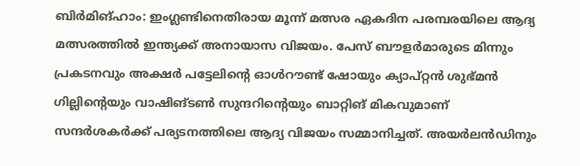ബിര്‍മിങ്ഹാം: ഇംഗ്ലണ്ടിനെതിരായ മൂന്ന് മത്സര ഏകദിന പരമ്പരയിലെ ആദ്യ മത്സരത്തില്‍ ഇന്ത്യക്ക് അനായാസ വിജയം. പേസ് ബൗളര്‍മാരുടെ മിന്നും പ്രകടനവും അക്ഷർ പട്ടേലിന്‍റെ ഓൾറൗണ്ട് ഷോയും ക്യാപ്റ്റന്‍ ശുഭ്മൻ ഗില്ലിന്‍റെയും വാഷിങ്ടൺ സുന്ദറിന്‍റെയും ബാറ്റിങ് മികവുമാണ് സന്ദർശകർക്ക് പര്യടനത്തിലെ ആദ്യ വിജയം സമ്മാനിച്ചത്. അ‍യർലൻഡിനും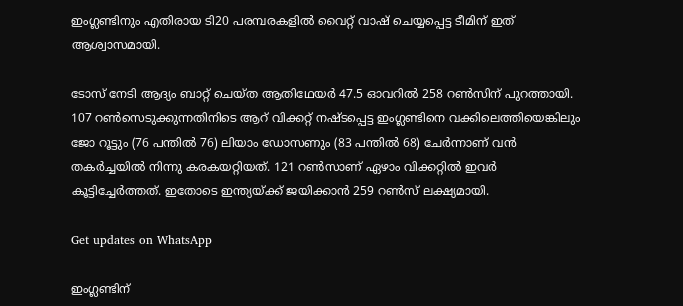ഇംഗ്ലണ്ടിനും എതിരായ ടി20 പരമ്പരകളിൽ വൈറ്റ് വാഷ് ചെയ്യപ്പെട്ട ടീമിന് ഇത് ആശ്വാസമായി.

ടോസ് നേടി ആദ്യം ബാറ്റ് ചെയ്ത ആതിഥേയര്‍ 47.5 ഓവറില്‍ 258 റണ്‍സിന് പുറത്തായി. 107 റൺസെടുക്കുന്നതിനിടെ ആറ് വിക്കറ്റ് നഷ്ടപ്പെട്ട ഇംഗ്ലണ്ടിനെ വക്കിലെത്തിയെങ്കിലും ജോ റൂട്ടും (76 പന്തിൽ 76) ലിയാം ഡോസണും (83 പന്തിൽ 68) ചേര്‍ന്നാണ് വൻ തകർച്ചയിൽ നിന്നു കരകയറ്റിയത്. 121 റൺസാണ് ഏഴാം വിക്കറ്റിൽ ഇവർ കൂട്ടിച്ചേർത്തത്. ഇതോടെ ഇന്ത്യയ്ക്ക് ജയിക്കാന്‍ 259 റണ്‍സ് ലക്ഷ്യമായി.

Get updates on WhatsApp

ഇംഗ്ലണ്ടിന്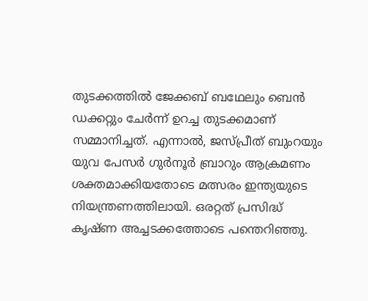തുടക്കത്തില്‍ ജേക്കബ് ബഥേലും ബെന്‍ ഡക്കറ്റും ചേര്‍ന്ന് ഉറച്ച തുടക്കമാണ് സമ്മാനിച്ചത്. എന്നാല്‍, ജസ്പ്രീത് ബുംറയും യുവ പേസര്‍ ഗുര്‍നൂര്‍ ബ്രാറും ആക്രമണം ശക്തമാക്കിയതോടെ മത്സരം ഇന്ത്യയുടെ നിയന്ത്രണത്തിലായി. ഒരറ്റത് പ്രസിദ്ധ് കൃഷ്ണ അച്ചടക്കത്തോടെ പന്തെറിഞ്ഞു.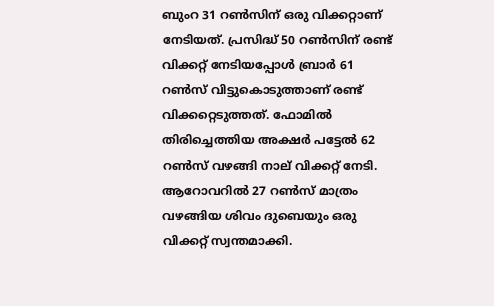ബുംറ 31 റൺസിന് ഒരു വിക്കറ്റാണ് നേടിയത്. പ്രസിദ്ധ് 50 റൺസിന് രണ്ട് വിക്കറ്റ് നേടിയപ്പോൾ ബ്രാർ 61 റൺസ് വിട്ടുകൊടുത്താണ് രണ്ട് വിക്കറ്റെടുത്തത്. ഫോമിൽ തിരിച്ചെത്തിയ അക്ഷർ പട്ടേൽ 62 റൺസ് വഴങ്ങി നാല് വിക്കറ്റ് നേടി. ആറോവറിൽ 27 റൺസ് മാത്രം വഴങ്ങിയ ശിവം ദുബെയും ഒരു വിക്കറ്റ് സ്വന്തമാക്കി.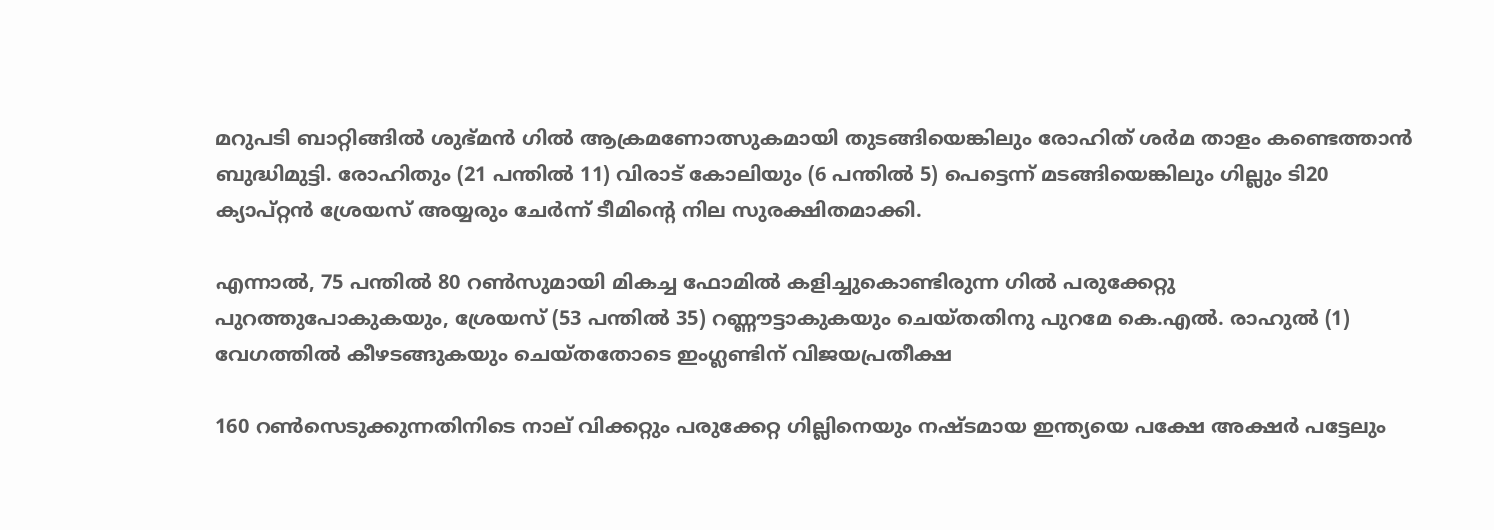മറുപടി ബാറ്റിങ്ങിൽ ശുഭ്മൻ ഗിൽ ആക്രമണോത്സുകമായി തുടങ്ങിയെങ്കിലും രോഹിത് ശർമ താളം കണ്ടെത്താൻ ബുദ്ധിമുട്ടി. രോഹിതും (21 പന്തിൽ 11) വിരാട് കോലിയും (6 പന്തിൽ 5) പെട്ടെന്ന് മടങ്ങിയെങ്കിലും ഗില്ലും ടി20 ക്യാപ്റ്റൻ ശ്രേയസ് അയ്യരും ചേർന്ന് ടീമിന്‍റെ നില സുരക്ഷിതമാക്കി.

എന്നാൽ, 75 പന്തിൽ 80 റൺസുമായി മികച്ച ഫോമിൽ കളിച്ചുകൊണ്ടിരുന്ന ഗിൽ പരുക്കേറ്റു പുറത്തുപോകുകയും, ശ്രേയസ് (53 പന്തിൽ 35) റണ്ണൗട്ടാകുകയും ചെയ്തതിനു പുറമേ കെ.എൽ. രാഹുൽ (1) വേഗത്തിൽ കീഴടങ്ങുകയും ചെയ്തതോടെ ഇംഗ്ലണ്ടിന് വിജയപ്രതീക്ഷ

160 റൺസെടുക്കുന്നതിനിടെ നാല് വിക്കറ്റും പരുക്കേറ്റ ഗില്ലിനെയും നഷ്ടമായ ഇന്ത്യയെ പക്ഷേ അക്ഷർ പട്ടേലും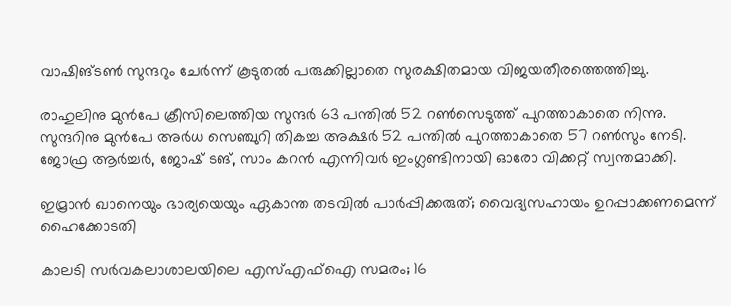വാഷിങ്ടൺ സുന്ദറും ചേർന്ന് കൂടുതൽ പരുക്കില്ലാതെ സുരക്ഷിതമായ വിജയതീരത്തെത്തിച്ചു.

രാഹുലിനു മുൻപേ ക്രീസിലെത്തിയ സുന്ദർ 63 പന്തിൽ 52 റൺസെടുത്ത് പുറത്താകാതെ നിന്നു. സുന്ദറിനു മുൻപേ അർധ സെഞ്ചുറി തികച്ച അക്ഷർ 52 പന്തിൽ പുറത്താകാതെ 57 റൺസും നേടി. ജോഫ്ര ആർച്ചർ, ജോഷ് ടങ്, സാം കറൻ എന്നിവർ ഇംഗ്ലണ്ടിനായി ഓരോ വിക്കറ്റ് സ്വന്തമാക്കി.

ഇമ്രാൻ ഖാനെയും ഭാര‍്യ‍‌യെയും ഏകാന്ത തടവിൽ പാർപ്പിക്കരുത്; വൈദ‍്യസഹായം ഉറപ്പാക്കണമെന്ന് ഹൈക്കോടതി

കാലടി സർവകലാശാലയിലെ എസ്എഫ്ഐ സമരം; 16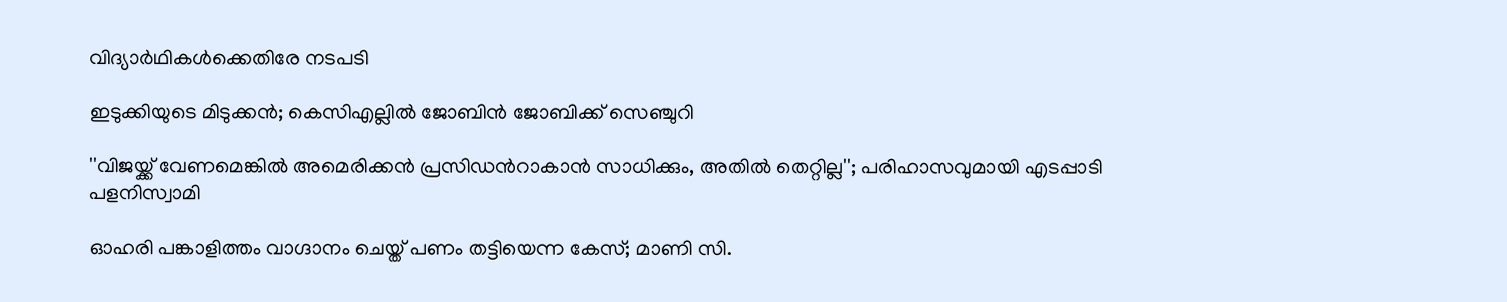വിദ‍്യാർഥികൾക്കെതിരേ നടപടി

ഇടുക്കിയുടെ മിടുക്കൻ; കെസിഎല്ലിൽ ജോബിൻ ജോബിക്ക് സെഞ്ചുറി

''വിജ‌യ്ക്ക് വേണമെങ്കിൽ അമെരിക്കൻ പ്രസിഡന്‍റാകാൻ സാധിക്കും, അതിൽ തെറ്റില്ല''; പരിഹാസവുമായി എടപ്പാടി പളനിസ്വാമി

ഓഹരി പങ്കാളിത്തം വാഗ്ദാനം ചെയ്ത് പണം തട്ടിയെന്ന കേസ്; മാണി സി.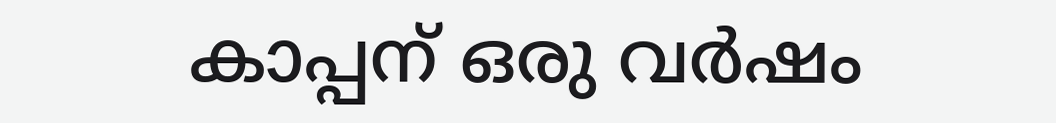കാപ്പന് ഒരു വർഷം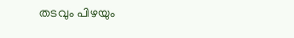തടവും പിഴയും